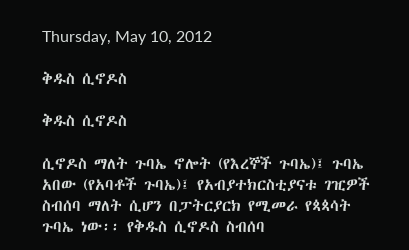Thursday, May 10, 2012

ቅዱስ ሲኖዶስ

ቅዱስ ሲኖዶስ

ሲኖዶስ ማለት ጉባኤ ኖሎት (የእረኞች ጉባኤ)፤ ጉባኤ አበው (የአባቶች ጉባኤ)፤ የአብያተክርስቲያናቱ ገዢዎች ስብሰባ ማለት ሲሆን በፓትርያርክ የሚመራ የጳጳሳት ጉባኤ ነው፡፡ የቅዱስ ሲኖዶስ ስብሰባ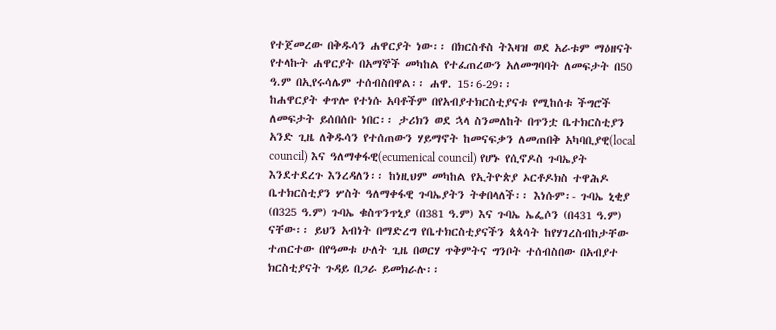የተጀመረው በቅዱሳን ሐዋርያት ነው፡፡ በክርስቶስ ትእዛዝ ወደ አራቱም ማዕዘናት የተላኩት ሐዋርያት በአማኞች መካከል የተፈጠረውን አለመግባባት ለመፍታት በ50 ዓ.ም በኢየሩሳሌም ተሰብስበዋል፡፡ ሐዋ. 15፡6-29፡፡
ከሐዋርያት ቀጥሎ የተነሱ አባቶችም በየአብያተክርስቲያናቱ የሚከሰቱ ችግሮች ለመፍታት ይሰበሰቡ ነበር፡፡ ታሪክን ወደ ኋላ ስንመለከት በጥንቷ ቤተክርስቲያን አንድ ጊዜ ለቅዱሳን የተሰጠውን ሃይማኖት ከመናፍቃን ለመጠበቅ አካባቢያዊ(local council) እና ዓለማቀፋዊ(ecumenical council) የሆኑ የሲኖዶስ ጉባኤያት እንደተደረጉ እንረዳለን፡፡ ከነዚህም መካከል የኢትዮጵያ ኦርቶዶክስ ተዋሕዶ ቤተክርስቲያን ሦስት ዓለማቀፋዊ ጉባኤያትን ትቀበላለች፡፡ እነሱም፡- ጉባኤ ኒቂያ (በ325 ዓ.ም) ጉባኤ ቁስጥንጥኒያ (በ381 ዓ.ም) እና ጉባኤ ኤፌሶን (በ431 ዓ.ም) ናቸው፡፡ ይህን አብነት በማድረግ የቤተክርስቲያናችን ጳጳሳት ከየሃገረስብከታቸው ተጠርተው በየዓመቱ ሁለት ጊዜ በወርሃ ጥቅምትና ግንቦት ተሰብስበው በአብያተ ክርስቲያናት ጉዳይ በጋራ ይመክራሉ፡፡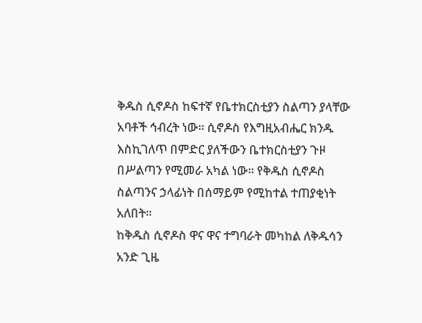ቅዱስ ሲኖዶስ ከፍተኛ የቤተክርስቲያን ስልጣን ያላቸው አባቶች ኅብረት ነው፡፡ ሲኖዶስ የእግዚአብሔር ክንዱ እስኪገለጥ በምድር ያለችውን ቤተክርስቲያን ጉዞ በሥልጣን የሚመራ አካል ነው፡፡ የቅዱስ ሲኖዶስ ስልጣንና ኃላፊነት በሰማይም የሚከተል ተጠያቂነት አለበት፡፡
ከቅዱስ ሲኖዶስ ዋና ዋና ተግባራት መካከል ለቅዱሳን አንድ ጊዜ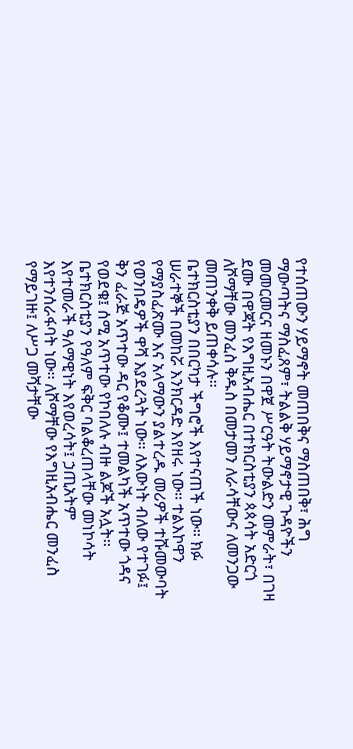የተሰጠውን ሃይማኖት መጠበቅና ማስጠበቅ፣ ሕግ ማውጣትና ማስፈጸም፣ ትልልቅ ሃይማኖታዊ ጉዳዮችን መመርመርና ዘመኑን በዋጀ ሥርዓት ትውልድን መምራት፣ በገዛ ደሙ በዋጃት የእግዚአብሔር በተክርስቲያን ጳጳሳት አድርጎ ለሾማቸው መንፈስ ቅዱስ በመታመን ለራሳቸውና ለመንጋው መጠንቀቅ ይጠቀሳሉ፡፡
ቤተክርስቲያን በበርካታ ችግሮች እየተናጠች ነው፡፡ ክፉ ሠራተኞች በመከሯ እንክርዳድ እየዘሩ ነው፡፡ ተልእኮዋን የማያስፈጽሙ እና አላማውን ያልተረዱ መሪዎች ተሹመውባት የወንበዴዎች ዋሻ እያደረጓት ነው፡፡ ለእውነት ብለው የተገፉ፤ ቅን ፈራጅ አጥተው ዳር የቆሙ፤ ተመልካች አጥተው ጎዳና የወደቁ፤ ሰሚ አጥተው የኮበለሉ ብዙ ልጆች አሏት፡፡ ቤተክርስቲያን የዓለም ፍቅር ባልቆረጠላቸው መነኮሳት እየተመራች ዓለማዊነት እየወረሳት፤ ኃጢአትም እየተንሰራፋባት ነው፡፡ ለሾማቸው የእግዚአብሔር መንፈስ የማይገዙ፤ ለሥጋ መሻታቸው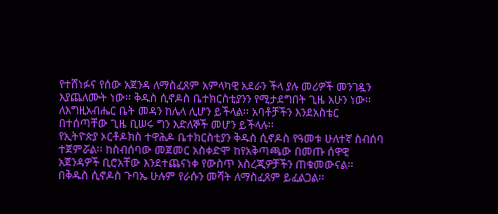የተሸነፉና የሰው አጀንዳ ለማስፈጸም አምላካዊ አደራን ችላ ያሉ መሪዎች መንገዷን እያጨለሙት ነው፡፡ ቅዱስ ሲኖዶስ ቤተክርስቲያንን የሚታደግበት ጊዜ አሁን ነው፡፡ ለእግዚአብሔር ቤት መዳን ከሌላ ሊሆን ይችላል፡፡ አባቶቻችን እንደአስቴር በተሰጣቸው ጊዜ ቢሠሩ ግን እድለኞች መሆን ይችላሉ፡፡
የኢትዮጵያ ኦርቶዶክስ ተዋሕዶ ቤተክርስቲያን ቅዱስ ሲኖዶስ የዓመቱ ሁለተኛ ስብሰባ ተጀምሯል፡፡ ከስብሰባው መጀመር አስቀድሞ ከየአቅጣጫው በመጡ ሰዋዊ አጀንዳዎች ቢሮአቸው እንደተጨናነቀ የውስጥ አስረጂዎቻችን ጠቁመውናል፡፡ በቅዱስ ሲኖዶስ ጉባኤ ሁሉም የራሱን መሻት ለማስፈጸም ይፈልጋል፡፡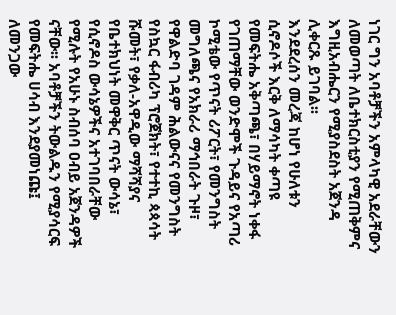ነገር ግን አባቶቻችን አምላካዊ አደራቸውን ለመወጣት ለቤተክርስቲያን የሚጠቅምና እግዚአብሔርን የሚያስደስት አጀንዳ ሊቀርጹ ይገባል፡፡
እንደደረሰን መረጃ ከሆነ የሁለቱን ሲኖዶሶች እርቅ ለማሳካት ቀጣዩ የመፍትሔ አቅጣጫ፣ በሃይማኖት ነቀፋ የገጠማቸው ወንድሞች ጉዳይና የአጣሪ ኮሚቴው የጥናት ሪፖርት፣ የመንግስት መግለጫና የአክራሪ ማኅበራት ጉዞ፣ የዋልድባ ገዳም ሕልውናና የመንግስት የስኳር ፋብሪካ ፕሮጀክት፣ የተተኪ ጳጳሳት ሹመት፣ የቃለ-አዋዲው ማሻሻያና የቤተክህነት መዋቅር ጥናት ውሳኔ፣ የሲኖዶስ ውሳኔዎችና አተገባበራቸው የሚሉት የአሁኑ ስብሰባ ዐብይ አጀንዳዎች ናቸው፡፡ አባቶቻችን ትውልዱን የሚያሳርፍ የመፍትሔ ሀሳብ እንደያመነጩ፤ ለመንጋው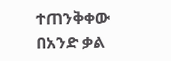ተጠንቅቀው በአንድ ቃል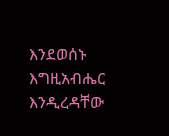እንደወሰኑ እግዚአብሔር እንዲረዳቸው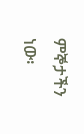ምኞታችን ነው፡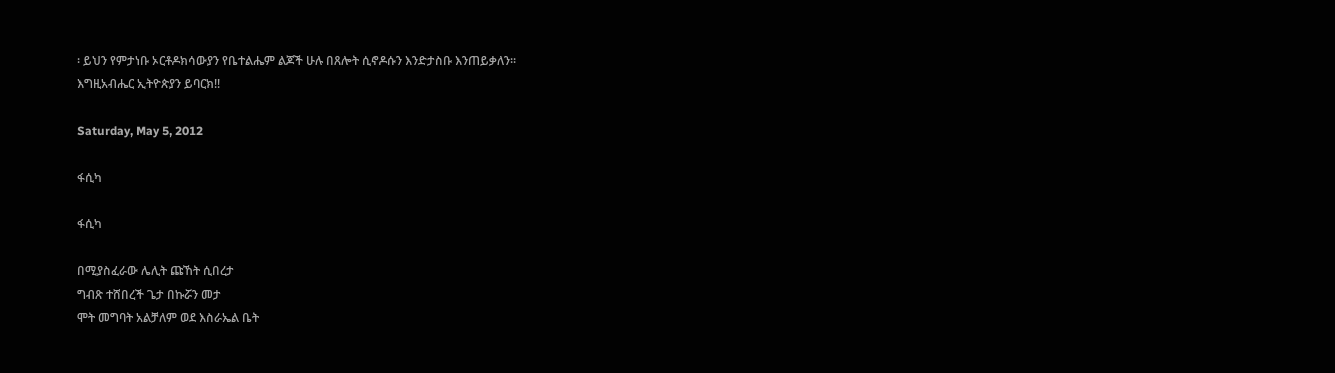፡ ይህን የምታነቡ ኦርቶዶክሳውያን የቤተልሔም ልጆች ሁሉ በጸሎት ሲኖዶሱን እንድታስቡ እንጠይቃለን፡፡
እግዚአብሔር ኢትዮጵያን ይባርክ!!

Saturday, May 5, 2012

ፋሲካ

ፋሲካ

በሚያስፈራው ሌሊት ጩኸት ሲበረታ
ግብጽ ተሸበረች ጌታ በኩሯን መታ
ሞት መግባት አልቻለም ወደ እስራኤል ቤት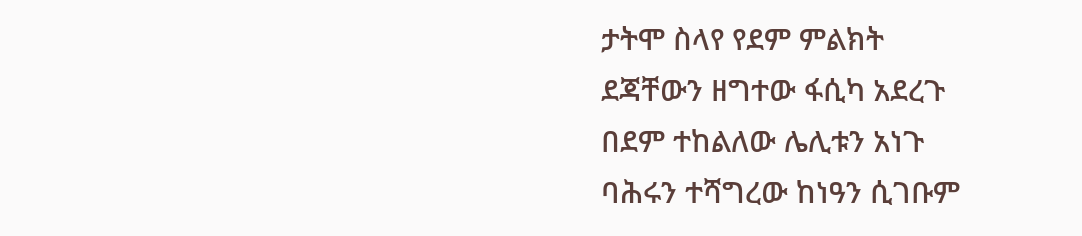ታትሞ ስላየ የደም ምልክት
ደጃቸውን ዘግተው ፋሲካ አደረጉ
በደም ተከልለው ሌሊቱን አነጉ
ባሕሩን ተሻግረው ከነዓን ሲገቡም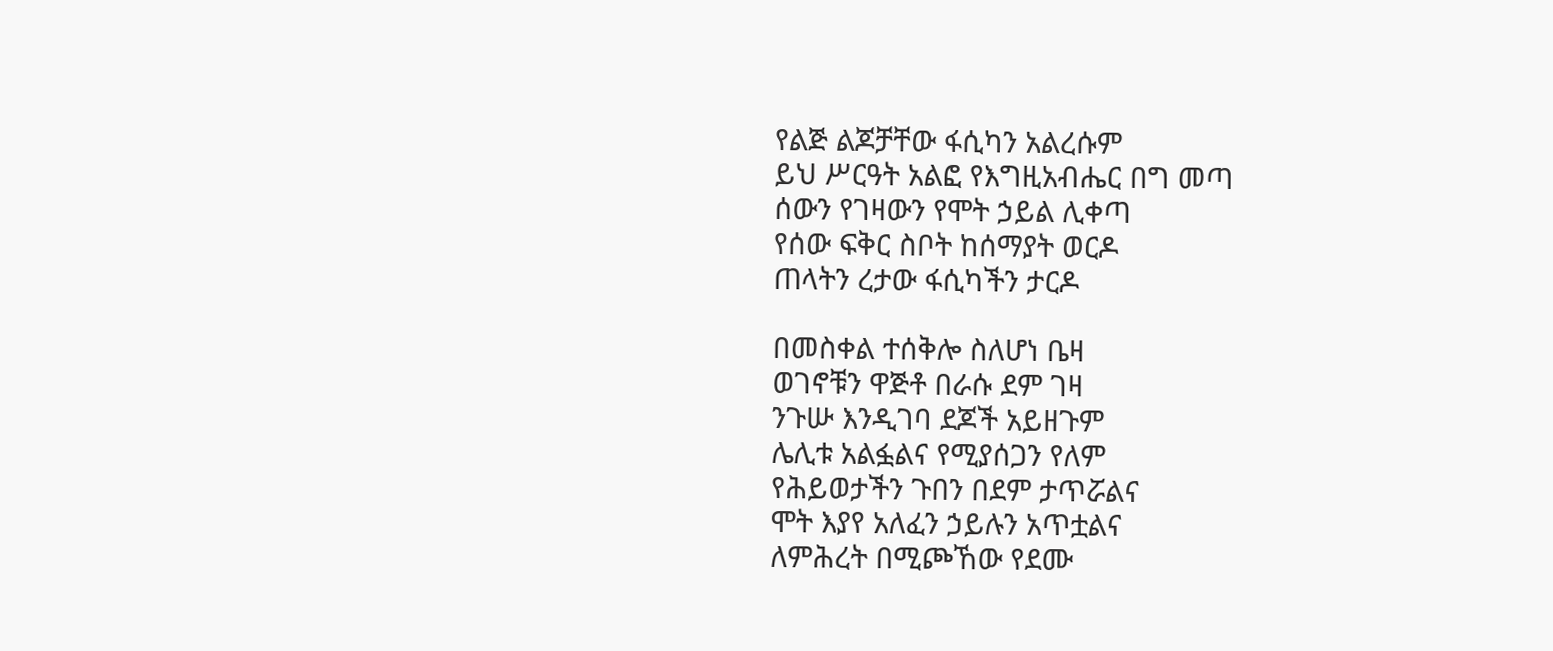የልጅ ልጆቻቸው ፋሲካን አልረሱም
ይህ ሥርዓት አልፎ የእግዚአብሔር በግ መጣ
ሰውን የገዛውን የሞት ኃይል ሊቀጣ
የሰው ፍቅር ስቦት ከሰማያት ወርዶ
ጠላትን ረታው ፋሲካችን ታርዶ

በመስቀል ተሰቅሎ ስለሆነ ቤዛ
ወገኖቹን ዋጅቶ በራሱ ደም ገዛ
ንጉሡ እንዲገባ ደጆች አይዘጉም
ሌሊቱ አልፏልና የሚያሰጋን የለም
የሕይወታችን ጉበን በደም ታጥሯልና
ሞት እያየ አለፈን ኃይሉን አጥቷልና
ለምሕረት በሚጮኸው የደሙ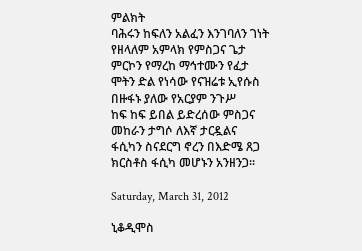ምልክት
ባሕሩን ከፍለን አልፈን እንገባለን ገነት
የዘላለም አምላክ የምስጋና ጌታ
ምርኮን የማረከ ማኅተሙን የፈታ
ሞትን ድል የነሳው የናዝሬቱ ኢየሱስ
በዙፋኑ ያለው የአርያም ንጉሥ
ከፍ ከፍ ይበል ይድረሰው ምስጋና
መከራን ታግሶ ለእኛ ታርዷልና
ፋሲካን ስናደርግ ኖረን በእድሜ ጸጋ
ክርስቶስ ፋሲካ መሆኑን አንዘንጋ፡፡

Saturday, March 31, 2012

ኒቆዲሞስ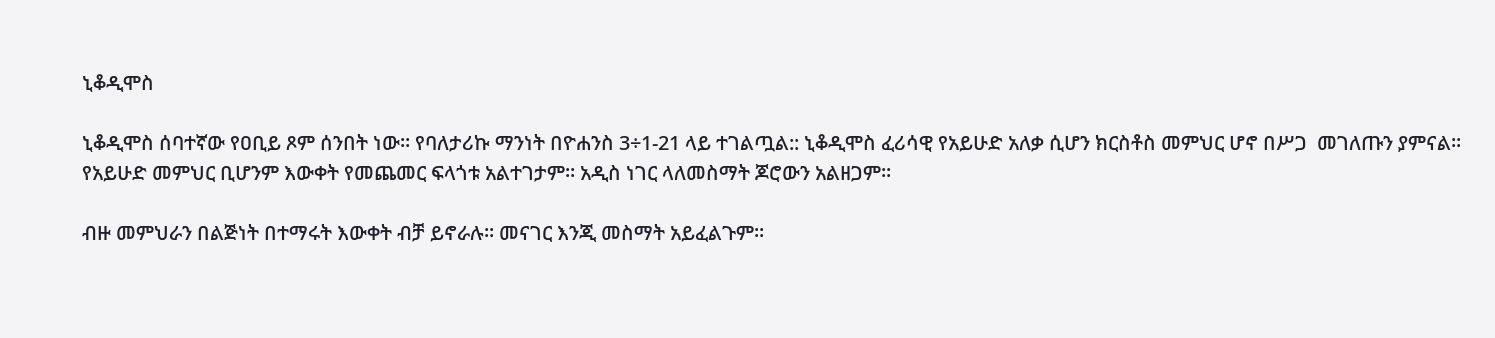ኒቆዲሞስ

ኒቆዲሞስ ሰባተኛው የዐቢይ ጾም ሰንበት ነው፡፡ የባለታሪኩ ማንነት በዮሐንስ 3÷1-21 ላይ ተገልጧል:: ኒቆዲሞስ ፈሪሳዊ የአይሁድ አለቃ ሲሆን ክርስቶስ መምህር ሆኖ በሥጋ  መገለጡን ያምናል፡፡የአይሁድ መምህር ቢሆንም እውቀት የመጨመር ፍላጎቱ አልተገታም፡፡ አዲስ ነገር ላለመስማት ጆሮውን አልዘጋም፡፡

ብዙ መምህራን በልጅነት በተማሩት እውቀት ብቻ ይኖራሉ፡፡ መናገር እንጂ መስማት አይፈልጉም፡፡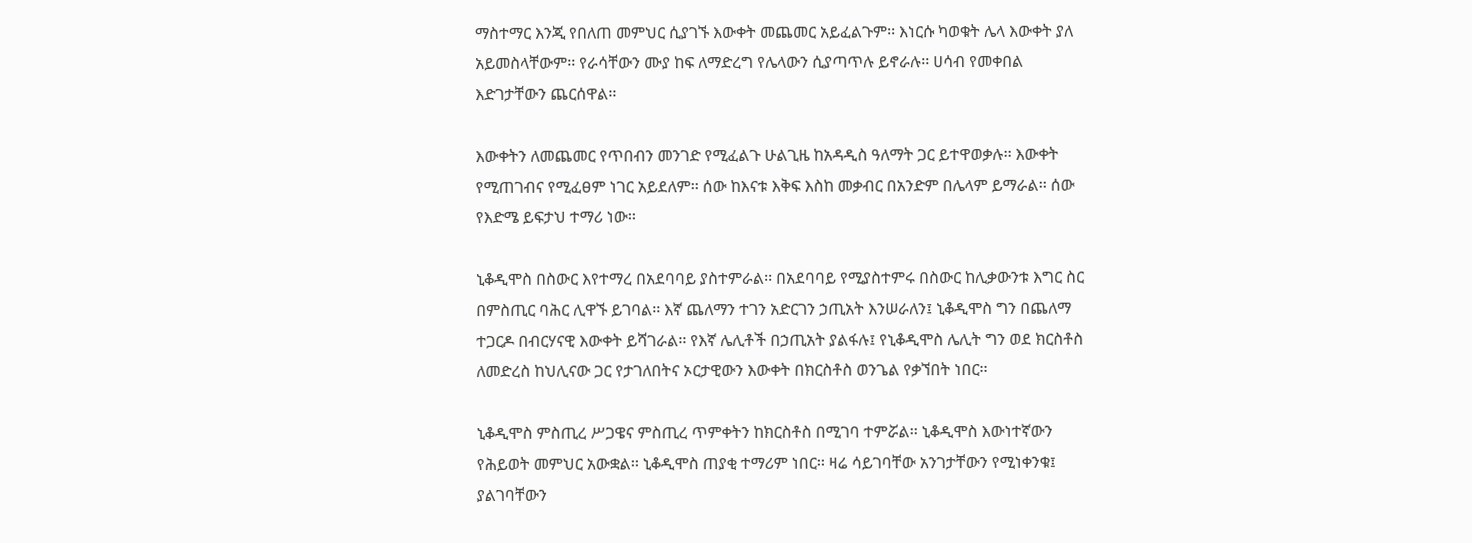ማስተማር እንጂ የበለጠ መምህር ሲያገኙ እውቀት መጨመር አይፈልጉም፡፡ እነርሱ ካወቁት ሌላ እውቀት ያለ አይመስላቸውም፡፡ የራሳቸውን ሙያ ከፍ ለማድረግ የሌላውን ሲያጣጥሉ ይኖራሉ፡፡ ሀሳብ የመቀበል እድገታቸውን ጨርሰዋል፡፡

እውቀትን ለመጨመር የጥበብን መንገድ የሚፈልጉ ሁልጊዜ ከአዳዲስ ዓለማት ጋር ይተዋወቃሉ፡፡ እውቀት የሚጠገብና የሚፈፀም ነገር አይደለም፡፡ ሰው ከእናቱ እቅፍ እስከ መቃብር በአንድም በሌላም ይማራል፡፡ ሰው የእድሜ ይፍታህ ተማሪ ነው፡፡

ኒቆዲሞስ በስውር እየተማረ በአደባባይ ያስተምራል፡፡ በአደባባይ የሚያስተምሩ በስውር ከሊቃውንቱ እግር ስር በምስጢር ባሕር ሊዋኙ ይገባል፡፡ እኛ ጨለማን ተገን አድርገን ኃጢአት እንሠራለን፤ ኒቆዲሞስ ግን በጨለማ ተጋርዶ በብርሃናዊ እውቀት ይሻገራል፡፡ የእኛ ሌሊቶች በኃጢአት ያልፋሉ፤ የኒቆዲሞስ ሌሊት ግን ወደ ክርስቶስ ለመድረስ ከህሊናው ጋር የታገለበትና ኦርታዊውን እውቀት በክርስቶስ ወንጌል የቃኘበት ነበር፡፡

ኒቆዲሞስ ምስጢረ ሥጋዌና ምስጢረ ጥምቀትን ከክርስቶስ በሚገባ ተምሯል፡፡ ኒቆዲሞስ እውነተኛውን የሕይወት መምህር አውቋል፡፡ ኒቆዲሞስ ጠያቂ ተማሪም ነበር፡፡ ዛሬ ሳይገባቸው አንገታቸውን የሚነቀንቁ፤ ያልገባቸውን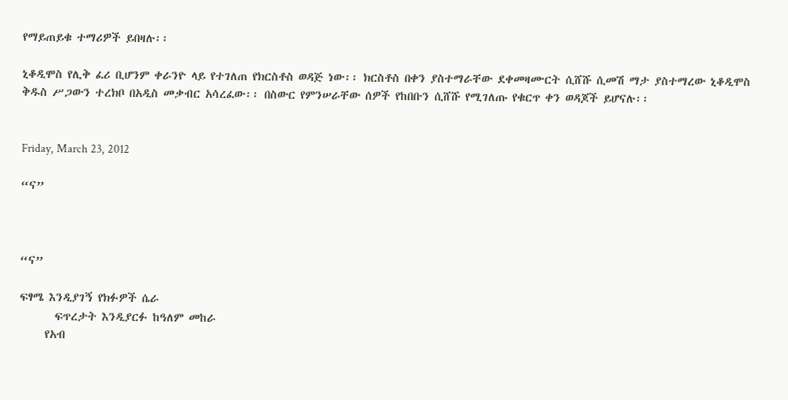የማይጠይቁ ተማሪዎች ይበዛሉ፡፡

ኒቆዲሞስ የሊቅ ፈሪ ቢሆንም ቀራንዮ ላይ የተገለጠ የክርስቶስ ወዳጅ ነው፡፡ ክርስቶስ በቀን ያስተማራቸው ደቀመዛሙርት ሲሸሹ ሲመሽ ማታ ያስተማረው ኒቆዲሞስ ቅዱስ ሥጋውን ተረክቦ በአዲስ መቃብር አሳረፈው፡፡ በስውር የምንሠራቸው ሰዎች የከበቡን ሲሸሹ የሚገለጡ የቁርጥ ቀን ወዳጆች ይሆናሉ፡፡


Friday, March 23, 2012

“ና”



“ና”

ፍፃሜ እንዲያገኝ የክፉዎች ሴራ
       ፍጥረታት እንዲያርፉ ከዓለም መከራ
     የአብ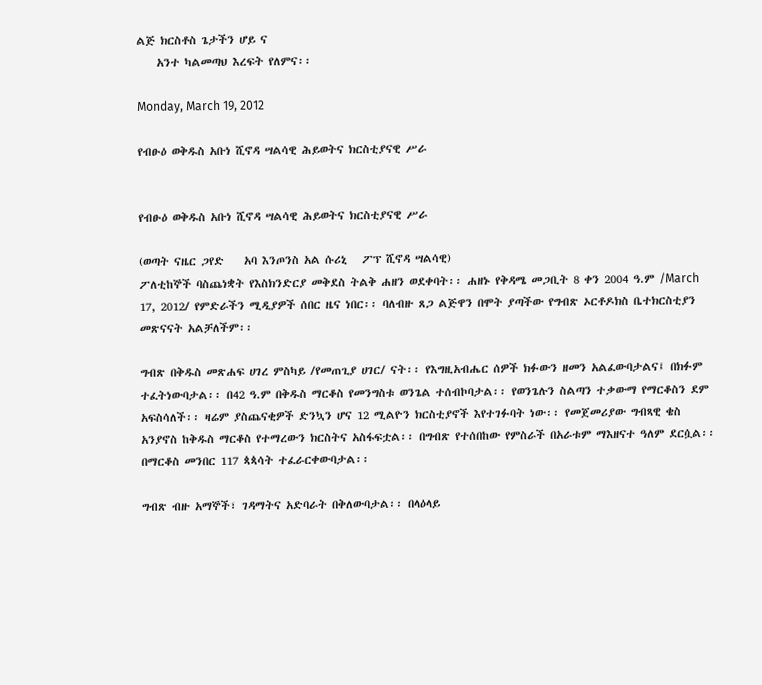ልጅ ክርስቶስ ጌታችን ሆይ ና
    አንተ ካልመጣህ እረፍት የለምና፡፡

Monday, March 19, 2012

የብፁዕ ወቅዱስ አቡነ ሺኖዳ ሣልሳዊ ሕይወትና ክርስቲያናዊ ሥራ


የብፁዕ ወቅዱስ አቡነ ሺኖዳ ሣልሳዊ ሕይወትና ክርስቲያናዊ ሥራ

(ወጣት ናዜር ጋየድ    አባ እንጦንስ አል ሱሪኒ   ፖፕ ሺኖዳ ሣልሳዊ)
ፖለቲከኞች ባስጨነቋት የእስክንድርያ መቅደስ ትልቅ ሐዘን ወደቀባት፡፡ ሐዘኑ የቅዳሜ መጋቢት 8 ቀን 2004 ዓ.ም /March 17, 2012/ የምድራችን ሚዲያዎች ሰበር ዜና ነበር፡፡ ባለብዙ ጸጋ ልጅዋን በሞት ያጣችው የግብጽ ኦርቶዶክስ ቤተክርስቲያን መጽናናት አልቻለችም፡፡

ግብጽ በቅዱስ መጽሐፍ ሀገረ ምስካይ /የመጠጊያ ሀገር/ ናት፡፡ የእግዚአብሔር ሰዎች ክፉውን ዘመን አልፈውባታልና፤ በክፉም ተፈትነውባታል፡፡ በ42 ዓ.ም በቅዱስ ማርቆስ የመንግስቱ ወንጌል ተሰብኮባታል፡፡ የወንጌሉን ስልጣን ተቃውማ የማርቆስን ደም አፍስሳለች፡፡ ዛሬም ያስጨናቂዎች ድንኳን ሆና 12 ሚልዮን ክርስቲያኖች እየተገፉባት ነው፡፡ የመጀመሪያው ግብጻዊ ቄስ አንያኖስ ከቅዱስ ማርቆስ የተማረውን ክርስትና አስፋፍቷል፡፡ በግብጽ የተሰበከው የምስራች በአራቱም ማእዘናተ ዓለም ደርሷል፡፡ በማርቆስ መንበር 117 ጳጳሳት ተፈራርቀውባታል፡፡

ግብጽ ብዙ አማኞች፣ ገዳማትና አድባራት በቅለውባታል፡፡ በላዕላይ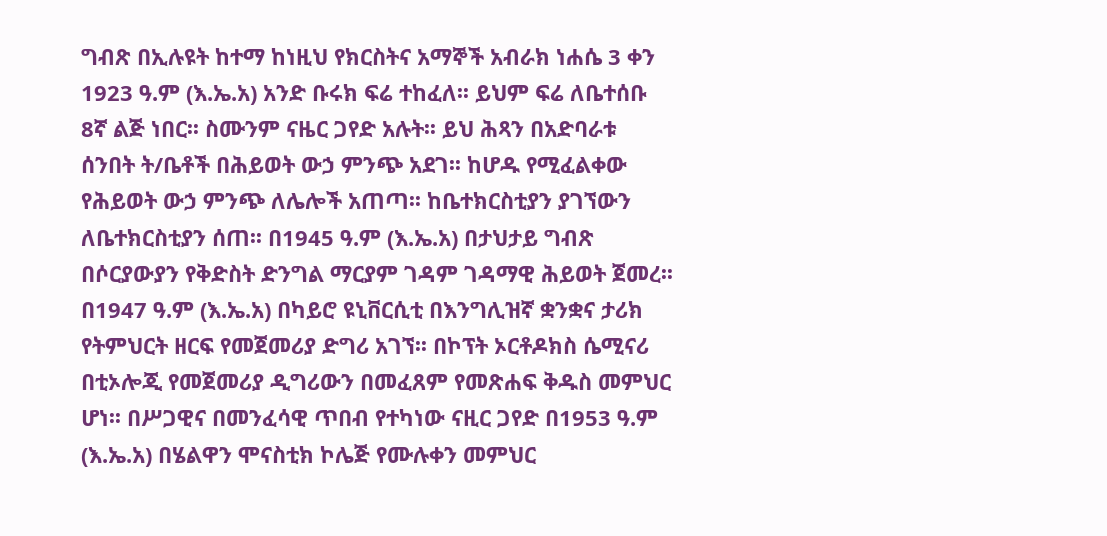ግብጽ በኢሉዩት ከተማ ከነዚህ የክርስትና አማኞች አብራክ ነሐሴ 3 ቀን 1923 ዓ.ም (እ.ኤ.አ) አንድ ቡሩክ ፍሬ ተከፈለ፡፡ ይህም ፍሬ ለቤተሰቡ 8ኛ ልጅ ነበር፡፡ ስሙንም ናዜር ጋየድ አሉት፡፡ ይህ ሕጻን በአድባራቱ ሰንበት ት/ቤቶች በሕይወት ውኃ ምንጭ አደገ፡፡ ከሆዱ የሚፈልቀው የሕይወት ውኃ ምንጭ ለሌሎች አጠጣ፡፡ ከቤተክርስቲያን ያገኘውን ለቤተክርስቲያን ሰጠ፡፡ በ1945 ዓ.ም (እ.ኤ.አ) በታህታይ ግብጽ በሶርያውያን የቅድስት ድንግል ማርያም ገዳም ገዳማዊ ሕይወት ጀመረ፡፡ በ1947 ዓ.ም (እ.ኤ.አ) በካይሮ ዩኒቨርሲቲ በእንግሊዝኛ ቋንቋና ታሪክ የትምህርት ዘርፍ የመጀመሪያ ድግሪ አገኘ፡፡ በኮፕት ኦርቶዶክስ ሴሚናሪ በቲኦሎጂ የመጀመሪያ ዲግሪውን በመፈጸም የመጽሐፍ ቅዱስ መምህር ሆነ፡፡ በሥጋዊና በመንፈሳዊ ጥበብ የተካነው ናዚር ጋየድ በ1953 ዓ.ም (እ.ኤ.አ) በሄልዋን ሞናስቲክ ኮሌጅ የሙሉቀን መምህር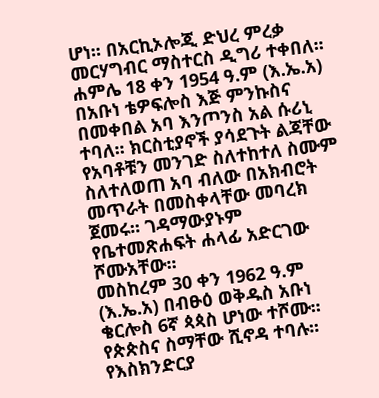ሆነ፡፡ በአርኪኦሎጂ ድህረ ምረቃ መርሃግብር ማስተርስ ዲግሪ ተቀበለ፡፡ ሐምሌ 18 ቀን 1954 ዓ.ም (እ.ኤ.አ) በአቡነ ቴዎፍሎስ እጅ ምንኩስና በመቀበል አባ እንጦንስ አል ሱሪኒ ተባለ፡፡ ክርስቲያኖች ያሳደጉት ልጃቸው የአባቶቹን መንገድ ስለተከተለ ስሙም ስለተለወጠ አባ ብለው በአክብሮት መጥራት በመስቀላቸው መባረክ ጀመሩ፡፡ ገዳማውያኑም የቤተመጽሐፍት ሐላፊ አድርገው ሾሙአቸው፡፡
መስከረም 30 ቀን 1962 ዓ.ም (እ.ኤ.አ) በብፁዕ ወቅዱስ አቡነ ቄርሎስ 6ኛ ጳጳስ ሆነው ተሾሙ፡፡ የጵጵስና ስማቸው ሺኖዳ ተባሉ፡፡ የእስክንድርያ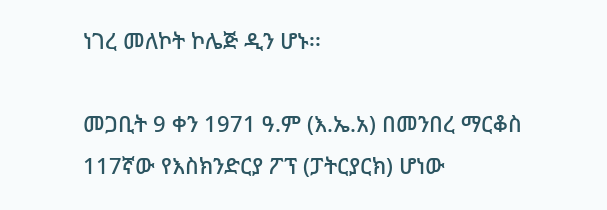ነገረ መለኮት ኮሌጅ ዲን ሆኑ፡፡

መጋቢት 9 ቀን 1971 ዓ.ም (እ.ኤ.አ) በመንበረ ማርቆስ 117ኛው የእስክንድርያ ፖፕ (ፓትርያርክ) ሆነው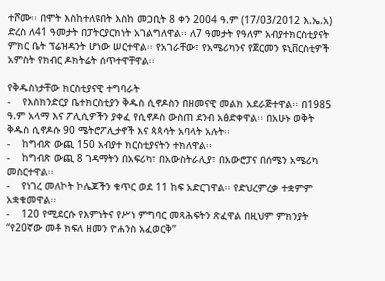ተሾሙ፡፡ በሞት እስከተለዩበት እስከ መጋቢት 8 ቀን 2004 ዓ.ም (17/03/2012 እ.ኤ.አ) ድረስ ለ41 ዓመታት በፓትርያርክነት አገልግለዋል፡፡ ለ7 ዓመታት የዓለም አብያተክርስቲያናት ምክር ቤት ፕሬዝዳንት ሆነው ሠርተዋል፡፡ የአገራቸው፣ የአሜሪካንና የጀርመን ዩኒቨርስቲዎች አምስት የክብር ዶክትሬት ሰጥተዋቸዋል፡፡

የቅዱስነታቸው ክርስቲያናዊ ተግባራት
-    የእስክንድርያ ቤተክርስቲያን ቅዱስ ሲኖዶስን በዘመናዊ መልክ አደራጅተዋል፡፡ በ1985 ዓ.ም አላማ እና ፖሊሲዎችን ያቀፈ የሲኖዶስ ውስጠ ደንብ አፅድቀዋል፡፡ በአሁኑ ወቅት ቅዱስ ሲኖዶሱ 90 ሜትሮፖሊታኖች እና ጳጳሳት አባላት አሉት፡፡
-    ከግብጽ ውጪ 150 አብያተ ክርስቲያናትን ተክለዋል፡፡
-    ከግብጽ ውጪ 8 ገዳማትን በአፍሪካ፣ በአውስትራሊያ፣ በአውሮፓና በሰሜን አሜሪካ መስርተዋል፡፡
-    የነገረ መለኮት ኮሌጆችን ቁጥር ወደ 11 ከፍ አድርገዋል፡፡ የድህረምረቃ ተቋምም አቋቁመዋል፡፡
-    120 የሚደርሱ የእምነትና የሥነ ምግባር መጻሕፍትን ጽፈዋል በዚህም ምክንያት “የ20ኛው መቶ ክፍለ ዘመን ዮሐንስ አፈወርቅ”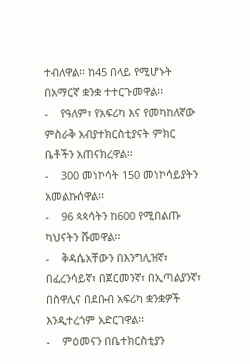ተብለዋል፡፡ ከ45 በላይ የሚሆኑት በአማርኛ ቋንቋ ተተርጉመዋል፡፡
-    የዓለም፣ የአፍሪካ እና የመካከለኛው ምስራቅ አብያተክርስቲያናት ምክር ቤቶችን አጠናክረዋል፡፡
-    300 መነኮሳት 150 መነኮሳይያትን አመልኩሰዋል፡፡
-    96 ጳጳሳትን ከ600 የሚበልጡ ካህናትን ሹመዋል፡፡
-    ቅዳሴአቸውን በእንግሊዝኛ፣ በፈረንሳይኛ፣ በጀርመንኛ፣ በኢጣልያንኛ፣ በስዋሊና በደቡብ አፍሪካ ቋንቋዎች እንዲተረጎም አድርገዋል፡፡
-    ምዕመናን በቤተክርስቲያን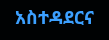አስተዳደርና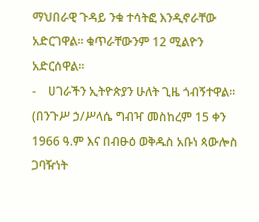ማህበራዊ ጉዳይ ንቁ ተሳትፎ እንዲኖራቸው አድርገዋል፡፡ ቁጥራቸውንም 12 ሚልዮን አድርሰዋል፡፡
-    ሀገራችን ኢትዮጵያን ሁለት ጊዜ ጎብኝተዋል፡፡ (በንጉሥ ኃ/ሥላሴ ግብዣ መስከረም 15 ቀን 1966 ዓ.ም እና በብፁዕ ወቅዱስ አቡነ ጳውሎስ ጋባዥነት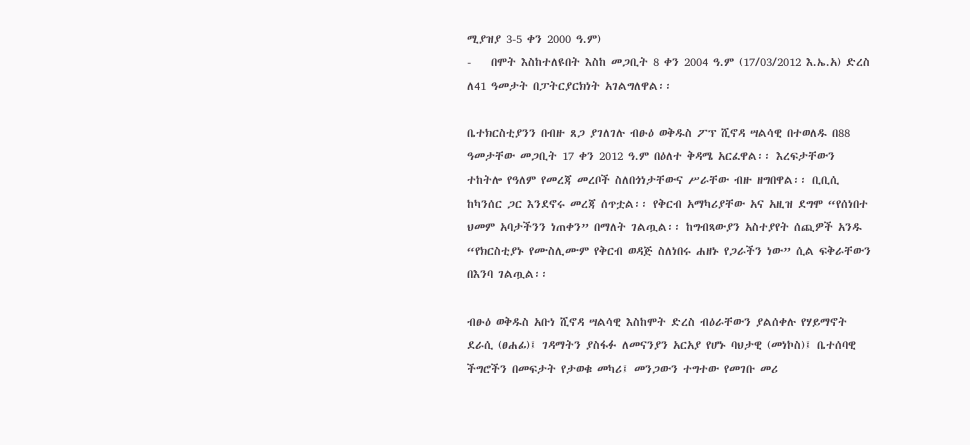ሚያዝያ 3-5 ቀን 2000 ዓ.ም)
-    በሞት እስከተለዩበት እስከ መጋቢት 8 ቀን 2004 ዓ.ም (17/03/2012 እ.ኤ.አ) ድረስ ለ41 ዓመታት በፓትርያርክነት አገልግለዋል፡፡

ቤተክርስቲያንን በብዙ ጸጋ ያገለገሉ ብፁዕ ወቅዱስ ፖፕ ሺኖዳ ሣልሳዊ በተወለዱ በ88 ዓመታቸው መጋቢት 17 ቀን 2012 ዓ.ም በዕለተ ቅዳሜ አርፈዋል፡፡ እረፍታቸውን ተከትሎ የዓለም የመረጃ መረቦች ስለበጎነታቸውና ሥራቸው ብዙ ዘግበዋል፡፡ ቢቢሲ ከካንሰር ጋር እንደኖሩ መረጃ ሰጥቷል፡፡ የቅርብ አማካሪያቸው አና አዚዝ ደግሞ “የሰነበተ ህመም አባታችንን ነጠቀን” በማለት ገልጧል፡፡ ከግብጻውያን አስተያየት ሰጪዎች አንዱ “የክርስቲያኑ የሙስሊሙም የቅርብ ወዳጅ ስለነበሩ ሐዘኑ የጋራችን ነው” ሲል ፍቅራቸውን በእንባ ገልጧል፡፡

ብፁዕ ወቅዱስ አቡነ ሺኖዳ ሣልሳዊ እስከሞት ድረስ ብዕራቸውን ያልሰቀሉ የሃይማኖት ደራሲ (ፀሐፊ)፤ ገዳማትን ያስፋፉ ለመናንያን አርአያ የሆኑ ባህታዊ (መነኮስ)፤ ቤተሰባዊ ችግሮችን በመፍታት የታወቁ መካሪ፤ መንጋውን ተግተው የመገቡ መሪ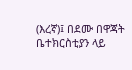(እረኛ)፤ በደሙ በዋጃት ቤተክርስቲያን ላይ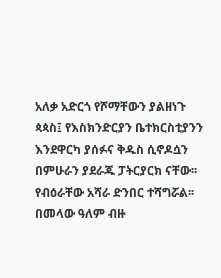አለቃ አድርጎ የሾማቸውን ያልዘነጉ ጳጳስ፤ የእስክንድርያን ቤተክርስቲያንን እንደዋርካ ያሰፉና ቅዱስ ሲኖዶሷን በምሁራን ያደራጁ ፓትርያርክ ናቸው፡፡ የብዕራቸው አሻራ ድንበር ተሻግሯል፡፡ በመላው ዓለም ብዙ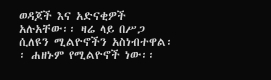ወዳጆች እና አድናቂዎች አሉአቸው፡፡ ዛሬ ላይ በሥጋ ሲለዩን ሚልዮኖችን አስነብተዋል፡፡ ሐዘኑም የሚልዮኖች ነው፡፡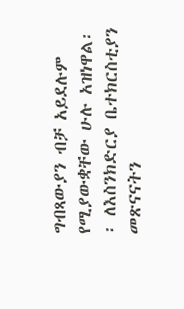ግብጻውያን ብቻ አይደሉም የሚያውቋቸው ሁሉ አዝነዋል፡፡ ለእስንክድርያ ቤተክርስቲያን መጽናናትን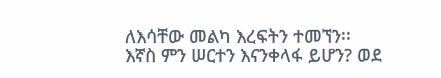ለእሳቸው መልካ እረፍትን ተመኘን፡፡ እኛስ ምን ሠርተን እናንቀላፋ ይሆን? ወደ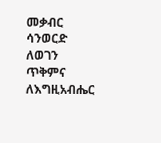መቃብር ሳንወርድ ለወገን ጥቅምና ለእግዚአብሔር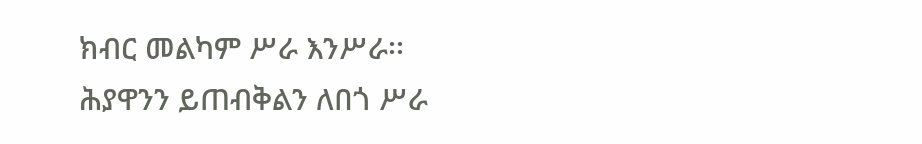ክብር መልካም ሥራ እንሥራ፡፡
ሕያዋንን ይጠብቅልን ለበጎ ሥራ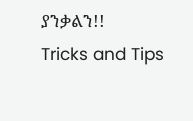ያንቃልን!!
Tricks and Tips